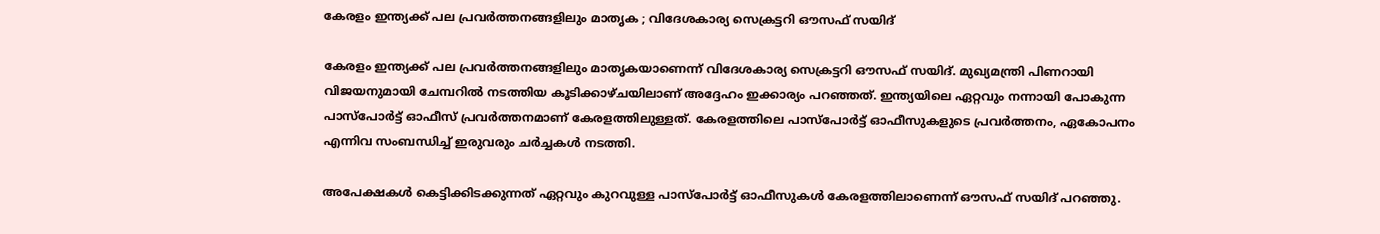കേരളം ഇന്ത്യക്ക് പല പ്രവര്‍ത്തനങ്ങളിലും മാതൃക ; വിദേശകാര്യ സെക്രട്ടറി ഔസഫ് സയിദ്

കേരളം ഇന്ത്യക്ക് പല പ്രവര്‍ത്തനങ്ങളിലും മാതൃകയാണെന്ന് വിദേശകാര്യ സെക്രട്ടറി ഔസഫ് സയിദ്. മുഖ്യമന്ത്രി പിണറായി വിജയനുമായി ചേമ്പറില്‍ നടത്തിയ കൂടിക്കാഴ്ചയിലാണ് അദ്ദേഹം ഇക്കാര്യം പറഞ്ഞത്. ഇന്ത്യയിലെ ഏറ്റവും നന്നായി പോകുന്ന പാസ്‌പോര്‍ട്ട് ഓഫീസ് പ്രവര്‍ത്തനമാണ് കേരളത്തിലുള്ളത്. കേരളത്തിലെ പാസ്‌പോര്‍ട്ട് ഓഫീസുകളുടെ പ്രവര്‍ത്തനം, ഏകോപനം എന്നിവ സംബന്ധിച്ച് ഇരുവരും ചര്‍ച്ചകള്‍ നടത്തി.

അപേക്ഷകള്‍ കെട്ടിക്കിടക്കുന്നത് ഏറ്റവും കുറവുള്ള പാസ്‌പോര്‍ട്ട് ഓഫീസുകള്‍ കേരളത്തിലാണെന്ന് ഔസഫ് സയിദ് പറഞ്ഞു.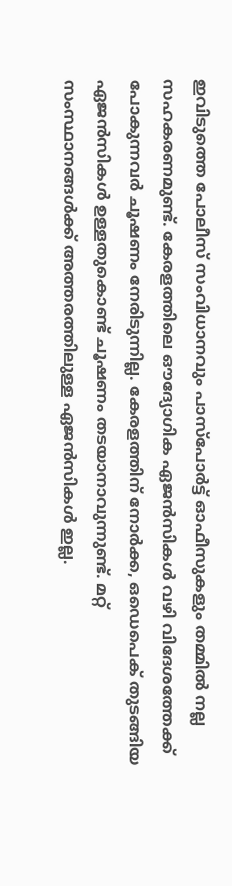ഇവിടുത്തെ പോലീസ് സംവിധാനവും പാസ്‌പോര്‍ട്ട് ഓഫീസുകളും തമ്മില്‍ നല്ല സഹകരണമുണ്ട്. കേരളത്തിലെ ഔദ്യോഗിക ഏജന്‍സികള്‍ വഴി വിദേശത്തേക്ക് പോകുന്നവര്‍ ചൂഷണം നേരിടുന്നില്ല. കേരളത്തിന് നോര്‍ക്ക, ഒഡെപെക് തുടങ്ങിയ ഏജന്‍സികള്‍ ഉള്ളതുകൊണ്ട് ചൂഷണം തടയാനാവുന്നുണ്ട്. മറ്റ് സംസ്ഥാനങ്ങള്‍ക്ക് അത്തരത്തിലുള്ള ഏജന്‍സികള്‍ ഇല്ല.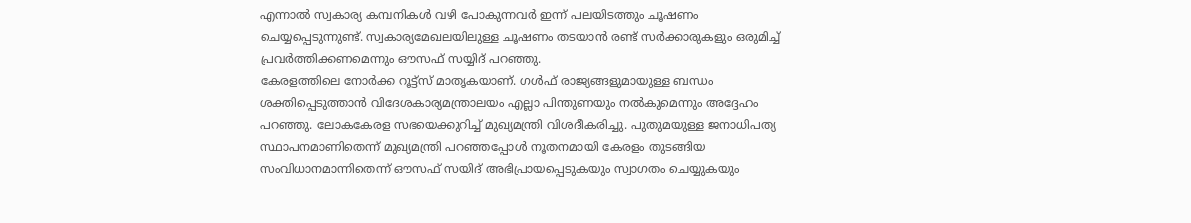എന്നാല്‍ സ്വകാര്യ കമ്പനികള്‍ വഴി പോകുന്നവര്‍ ഇന്ന് പലയിടത്തും ചൂഷണം ചെയ്യപ്പെടുന്നുണ്ട്. സ്വകാര്യമേഖലയിലുള്ള ചൂഷണം തടയാന്‍ രണ്ട് സര്‍ക്കാരുകളും ഒരുമിച്ച് പ്രവര്‍ത്തിക്കണമെന്നും ഔസഫ് സയ്യിദ് പറഞ്ഞു.
കേരളത്തിലെ നോര്‍ക്ക റൂട്ട്‌സ് മാതൃകയാണ്. ഗള്‍ഫ് രാജ്യങ്ങളുമായുള്ള ബന്ധം ശക്തിപ്പെടുത്താന്‍ വിദേശകാര്യമന്ത്രാലയം എല്ലാ പിന്തുണയും നല്‍കുമെന്നും അദ്ദേഹം പറഞ്ഞു. ലോകകേരള സഭയെക്കുറിച്ച് മുഖ്യമന്ത്രി വിശദീകരിച്ചു. പുതുമയുള്ള ജനാധിപത്യ സ്ഥാപനമാണിതെന്ന് മുഖ്യമന്ത്രി പറഞ്ഞപ്പോള്‍ നൂതനമായി കേരളം തുടങ്ങിയ സംവിധാനമാന്നിതെന്ന് ഔസഫ് സയിദ് അഭിപ്രായപ്പെടുകയും സ്വാഗതം ചെയ്യുകയും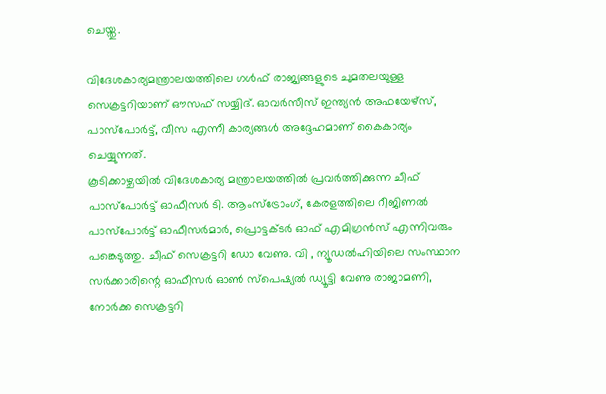ചെയ്തു.

വിദേശകാര്യമന്ത്രാലയത്തിലെ ഗള്‍ഫ് രാജ്യങ്ങളുടെ ചുമതലയുള്ള സെക്രട്ടറിയാണ് ഔസഫ് സയ്യിദ്. ഓവര്‍സീസ് ഇന്ത്യന്‍ അഫയേഴ്‌സ്, പാസ്‌പോര്‍ട്ട്, വീസ എന്നീ കാര്യങ്ങള്‍ അദ്ദേഹമാണ് കൈകാര്യം ചെയ്യുന്നത്.
കൂടിക്കാഴ്ചയില്‍ വിദേശകാര്യ മന്ത്രാലയത്തില്‍ പ്രവര്‍ത്തിക്കുന്ന ചീഫ് പാസ്‌പോര്‍ട്ട് ഓഫീസര്‍ ടി. ആംസ്‌ട്രോംഗ്, കേരളത്തിലെ റീജിണല്‍ പാസ്‌പോര്‍ട്ട് ഓഫീസര്‍മാര്‍, പ്രൊട്ടക്ടര്‍ ഓഫ് എമിഗ്രന്‍സ് എന്നിവരും പങ്കെടുത്തു. ചീഫ് സെക്രട്ടറി ഡോ വേണു. വി , ന്യൂഡല്‍ഹിയിലെ സംസ്ഥാന സര്‍ക്കാരിന്റെ ഓഫീസര്‍ ഓണ്‍ സ്‌പെഷ്യല്‍ ഡ്യൂട്ടി വേണു രാജാമണി, നോര്‍ക്ക സെക്രട്ടറി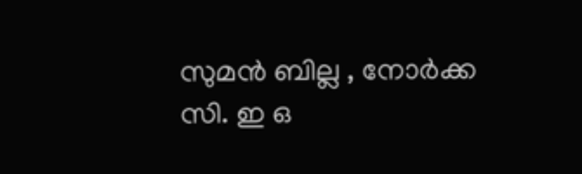സുമന്‍ ബില്ല , നോര്‍ക്ക സി. ഇ ഒ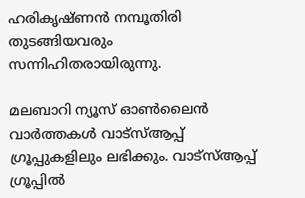ഹരികൃഷ്ണന്‍ നമ്പൂതിരി തുടങ്ങിയവരും സന്നിഹിതരായിരുന്നു.

മലബാറി ന്യൂസ് ഓണ്‍ലൈന്‍ വാര്‍ത്തകള്‍ വാട്‌സ്ആപ്പ് ഗ്രൂപ്പുകളിലും ലഭിക്കും. വാട്‌സ്ആപ്പ് ഗ്രൂപ്പില്‍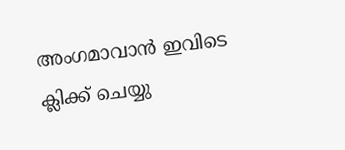അംഗമാവാന്‍ ഇവിടെ ക്ലിക്ക് ചെയ്യു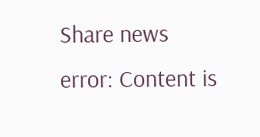Share news
error: Content is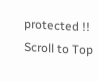protected !!
Scroll to Top